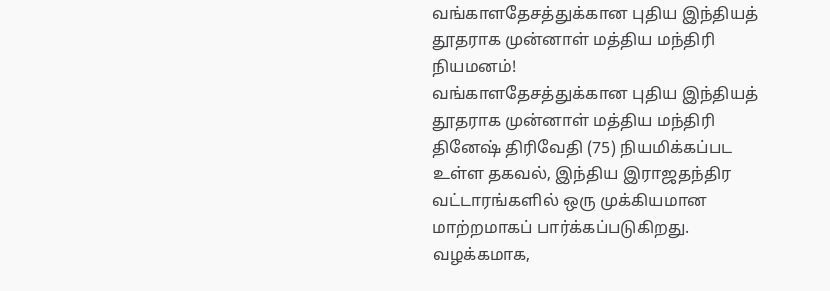வங்காளதேசத்துக்கான புதிய இந்தியத் தூதராக முன்னாள் மத்திய மந்திரி நியமனம்!
வங்காளதேசத்துக்கான புதிய இந்தியத் தூதராக முன்னாள் மத்திய மந்திரி தினேஷ் திரிவேதி (75) நியமிக்கப்பட உள்ள தகவல், இந்திய இராஜதந்திர வட்டாரங்களில் ஒரு முக்கியமான மாற்றமாகப் பார்க்கப்படுகிறது.
வழக்கமாக,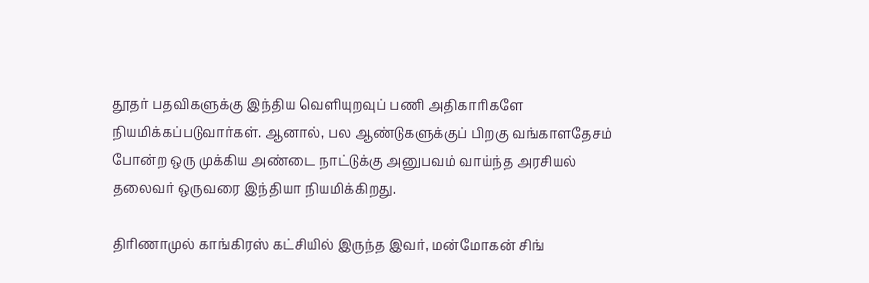தூதர் பதவிகளுக்கு இந்திய வெளியுறவுப் பணி அதிகாரிகளே நியமிக்கப்படுவார்கள். ஆனால், பல ஆண்டுகளுக்குப் பிறகு வங்காளதேசம் போன்ற ஒரு முக்கிய அண்டை நாட்டுக்கு அனுபவம் வாய்ந்த அரசியல் தலைவர் ஒருவரை இந்தியா நியமிக்கிறது.

திரிணாமுல் காங்கிரஸ் கட்சியில் இருந்த இவர், மன்மோகன் சிங்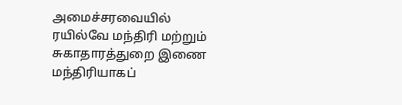அமைச்சரவையில் ரயில்வே மந்திரி மற்றும் சுகாதாரத்துறை இணை மந்திரியாகப்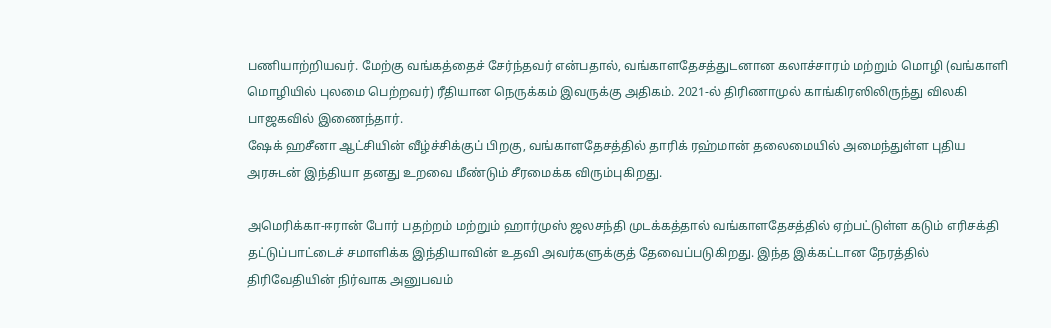பணியாற்றியவர். மேற்கு வங்கத்தைச் சேர்ந்தவர் என்பதால், வங்காளதேசத்துடனான கலாச்சாரம் மற்றும் மொழி (வங்காளி மொழியில் புலமை பெற்றவர்) ரீதியான நெருக்கம் இவருக்கு அதிகம். 2021-ல் திரிணாமுல் காங்கிரஸிலிருந்து விலகி பாஜகவில் இணைந்தார்.
ஷேக் ஹசீனா ஆட்சியின் வீழ்ச்சிக்குப் பிறகு, வங்காளதேசத்தில் தாரிக் ரஹ்மான் தலைமையில் அமைந்துள்ள புதிய அரசுடன் இந்தியா தனது உறவை மீண்டும் சீரமைக்க விரும்புகிறது.

அமெரிக்கா-ஈரான் போர் பதற்றம் மற்றும் ஹார்முஸ் ஜலசந்தி முடக்கத்தால் வங்காளதேசத்தில் ஏற்பட்டுள்ள கடும் எரிசக்தி தட்டுப்பாட்டைச் சமாளிக்க இந்தியாவின் உதவி அவர்களுக்குத் தேவைப்படுகிறது. இந்த இக்கட்டான நேரத்தில் திரிவேதியின் நிர்வாக அனுபவம்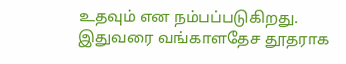உதவும் என நம்பப்படுகிறது. இதுவரை வங்காளதேச தூதராக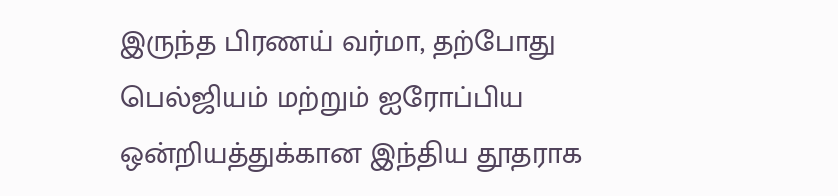இருந்த பிரணய் வர்மா, தற்போது பெல்ஜியம் மற்றும் ஐரோப்பிய ஒன்றியத்துக்கான இந்திய தூதராக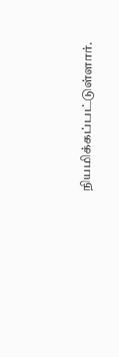நியமிக்கப்பட்டுள்ளார்.